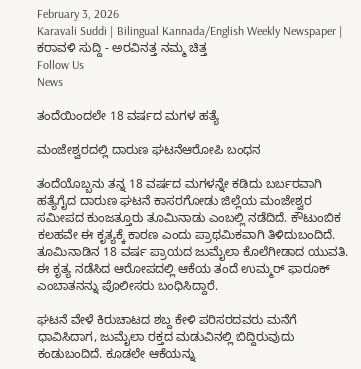February 3, 2026
Karavali Suddi | Bilingual Kannada/English Weekly Newspaper | ಕರಾವಳಿ ಸುದ್ದಿ - ಅರವಿನತ್ತ ನಮ್ಮ ಚಿತ್ತ
Follow Us
News

ತಂದೆಯಿಂದಲೇ 18 ವರ್ಷದ ಮಗಳ ಹತ್ಯೆ

ಮಂಜೇಶ್ವರದಲ್ಲಿ ದಾರುಣ ಘಟನೆಆರೋಪಿ ಬಂಧನ

ತಂದೆಯೊಬ್ಬನು ತನ್ನ 18 ವರ್ಷದ ಮಗಳನ್ನೇ ಕಡಿದು ಬರ್ಬರವಾಗಿ ಹತ್ಯೆಗೈದ ದಾರುಣ ಘಟನೆ ಕಾಸರಗೋಡು ಜಿಲ್ಲೆಯ ಮಂಜೇಶ್ವರ ಸಮೀಪದ ಕುಂಜತ್ತೂರು ತೂಮಿನಾಡು ಎಂಬಲ್ಲಿ ನಡೆದಿದೆ. ಕೌಟುಂಬಿಕ ಕಲಹವೇ ಈ ಕೃತ್ಯಕ್ಕೆ ಕಾರಣ ಎಂದು ಪ್ರಾಥಮಿಕವಾಗಿ ತಿಳಿದುಬಂದಿದೆ. ತೂಮಿನಾಡಿನ 18 ವರ್ಷ ಪ್ರಾಯದ ಜುಮೈಲಾ ಕೊಲೆಗೀಡಾದ ಯುವತಿ. ಈ ಕೃತ್ಯ ನಡೆಸಿದ ಆರೋಪದಲ್ಲಿ ಆಕೆಯ ತಂದೆ ಉಮ್ಮರ್ ಫಾರೂಕ್ ಎಂಬಾತನನ್ನು ಪೊಲೀಸರು ಬಂಧಿಸಿದ್ದಾರೆ.

ಘಟನೆ ವೇಳೆ ಕಿರುಚಾಟದ ಶಬ್ದ ಕೇಳಿ ಪರಿಸರದವರು ಮನೆಗೆ ಧಾವಿಸಿದಾಗ, ಜುಮೈಲಾ ರಕ್ತದ ಮಡುವಿನಲ್ಲಿ ಬಿದ್ದಿರುವುದು ಕಂಡುಬಂದಿದೆ. ಕೂಡಲೇ ಆಕೆಯನ್ನು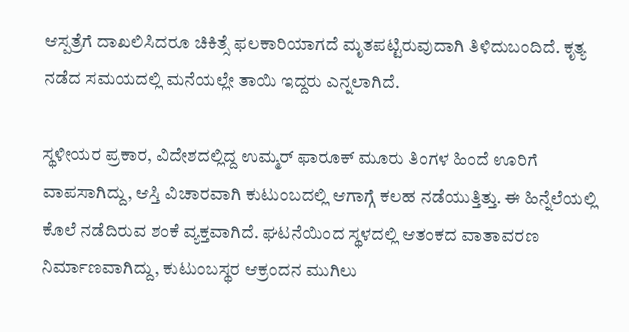ಆಸ್ಪತ್ರೆಗೆ ದಾಖಲಿಸಿದರೂ ಚಿಕಿತ್ಸೆ ಫಲಕಾರಿಯಾಗದೆ ಮೃತಪಟ್ಟಿರುವುದಾಗಿ ತಿಳಿದುಬಂದಿದೆ. ಕೃತ್ಯ ನಡೆದ ಸಮಯದಲ್ಲಿ ಮನೆಯಲ್ಲೇ ತಾಯಿ ಇದ್ದರು ಎನ್ನಲಾಗಿದೆ.

ಸ್ಥಳೀಯರ ಪ್ರಕಾರ, ವಿದೇಶದಲ್ಲಿದ್ದ ಉಮ್ಮರ್ ಫಾರೂಕ್ ಮೂರು ತಿಂಗಳ ಹಿಂದೆ ಊರಿಗೆ ವಾಪಸಾಗಿದ್ದು, ಆಸ್ತಿ ವಿಚಾರವಾಗಿ ಕುಟುಂಬದಲ್ಲಿ ಆಗಾಗ್ಗೆ ಕಲಹ ನಡೆಯುತ್ತಿತ್ತು. ಈ ಹಿನ್ನೆಲೆಯಲ್ಲಿ ಕೊಲೆ ನಡೆದಿರುವ ಶಂಕೆ ವ್ಯಕ್ತವಾಗಿದೆ. ಘಟನೆಯಿಂದ ಸ್ಥಳದಲ್ಲಿ ಆತಂಕದ ವಾತಾವರಣ ನಿರ್ಮಾಣವಾಗಿದ್ದು, ಕುಟುಂಬಸ್ಥರ ಆಕ್ರಂದನ ಮುಗಿಲು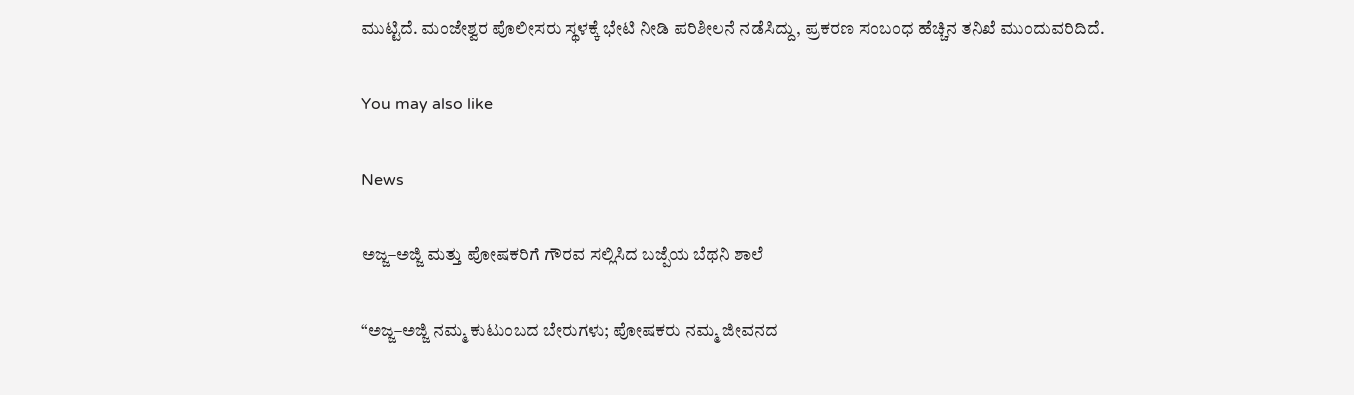ಮುಟ್ಟಿದೆ. ಮಂಜೇಶ್ವರ ಪೊಲೀಸರು ಸ್ಥಳಕ್ಕೆ ಭೇಟಿ ನೀಡಿ ಪರಿಶೀಲನೆ ನಡೆಸಿದ್ದು, ಪ್ರಕರಣ ಸಂಬಂಧ ಹೆಚ್ಚಿನ ತನಿಖೆ ಮುಂದುವರಿದಿದೆ.

You may also like

News

ಅಜ್ಜ–ಅಜ್ಜಿ ಮತ್ತು ಪೋಷಕರಿಗೆ ಗೌರವ ಸಲ್ಲಿಸಿದ ಬಜ್ಪೆಯ ಬೆಥನಿ ಶಾಲೆ

“ಅಜ್ಜ–ಅಜ್ಜಿ ನಮ್ಮ ಕುಟುಂಬದ ಬೇರುಗಳು; ಪೋಷಕರು ನಮ್ಮ ಜೀವನದ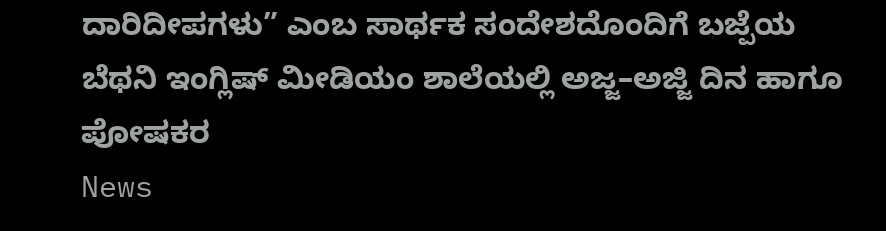ದಾರಿದೀಪಗಳು” ಎಂಬ ಸಾರ್ಥಕ ಸಂದೇಶದೊಂದಿಗೆ ಬಜ್ಪೆಯ ಬೆಥನಿ ಇಂಗ್ಲಿಷ್ ಮೀಡಿಯಂ ಶಾಲೆಯಲ್ಲಿ ಅಜ್ಜ–ಅಜ್ಜಿ ದಿನ ಹಾಗೂ ಪೋಷಕರ
News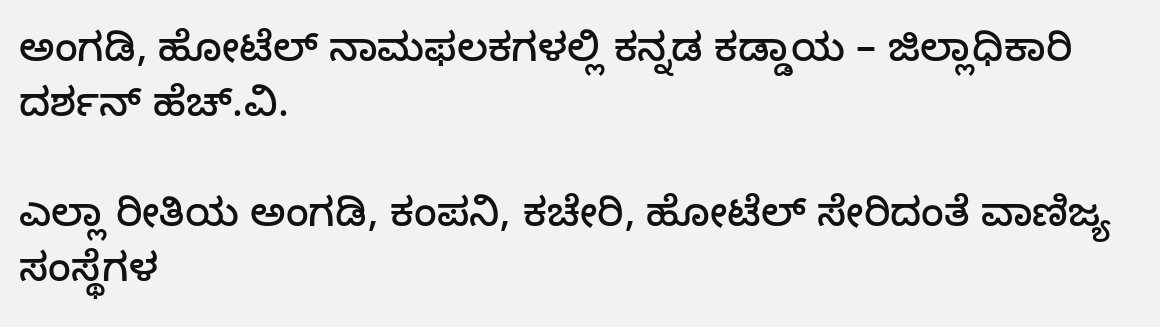ಅಂಗಡಿ, ಹೋಟೆಲ್ ನಾಮಫಲಕಗಳಲ್ಲಿ ಕನ್ನಡ ಕಡ್ಡಾಯ – ಜಿಲ್ಲಾಧಿಕಾರಿ ದರ್ಶನ್ ಹೆಚ್.ವಿ.

ಎಲ್ಲಾ ರೀತಿಯ ಅಂಗಡಿ, ಕಂಪನಿ, ಕಚೇರಿ, ಹೋಟೆಲ್ ಸೇರಿದಂತೆ ವಾಣಿಜ್ಯ ಸಂಸ್ಥೆಗಳ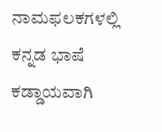ನಾಮಫಲಕಗಳಲ್ಲಿ ಕನ್ನಡ ಭಾಷೆ ಕಡ್ಡಾಯವಾಗಿ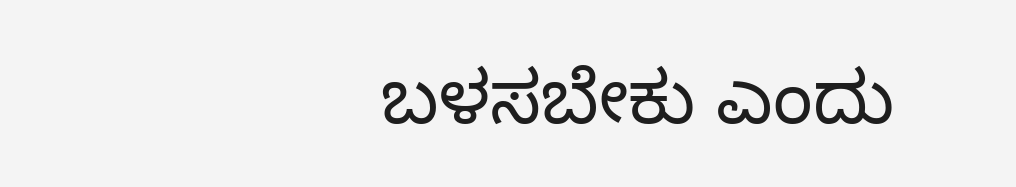ಬಳಸಬೇಕು ಎಂದು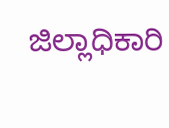ಜಿಲ್ಲಾಧಿಕಾರಿ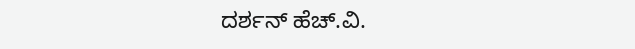ದರ್ಶನ್ ಹೆಚ್.ವಿ.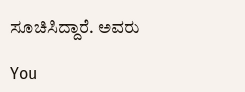ಸೂಚಿಸಿದ್ದಾರೆ. ಅವರು

You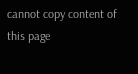cannot copy content of this page